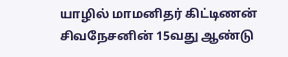யாழில் மாமனிதர் கிட்டிணன் சிவநேசனின் 15வது ஆண்டு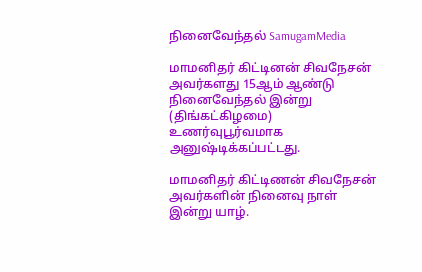நினைவேந்தல் SamugamMedia

மாமனிதர் கிட்டினன் சிவநேசன் அவர்களது 15ஆம் ஆண்டு நினைவேந்தல் இன்று (திங்கட்கிழமை) உணர்வுபூர்வமாக அனுஷ்டிக்கப்பட்டது.

மாமனிதர் கிட்டிணன் சிவநேசன் அவர்களின் நினைவு நாள் இன்று யாழ்.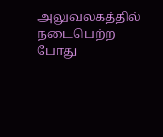அலுவலகத்தில் நடைபெற்ற போது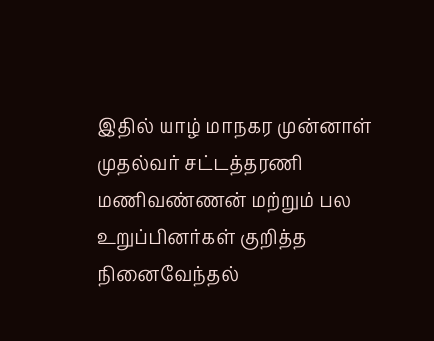இதில் யாழ் மாநகர முன்னாள் முதல்வர் சட்டத்தரணி மணிவண்ணன் மற்றும் பல உறுப்பினர்கள் குறித்த நினைவேந்தல்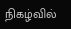நிகழ்வில்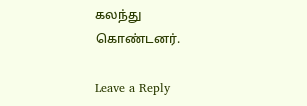கலந்து கொண்டனர்.

Leave a Reply